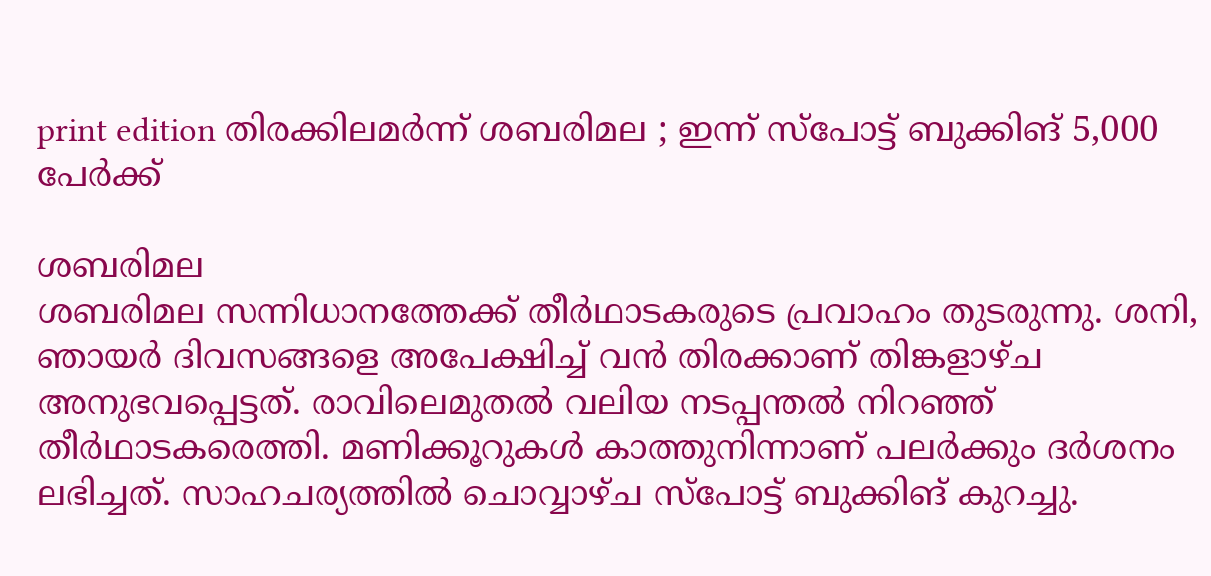print edition തിരക്കിലമർന്ന് ശബരിമല ; ഇന്ന് സ്പോട്ട് ബുക്കിങ് 5,000 പേർക്ക്

ശബരിമല
ശബരിമല സന്നിധാനത്തേക്ക് തീർഥാടകരുടെ പ്രവാഹം തുടരുന്നു. ശനി, ഞായർ ദിവസങ്ങളെ അപേക്ഷിച്ച് വൻ തിരക്കാണ് തിങ്കളാഴ്ച അനുഭവപ്പെട്ടത്. രാവിലെമുതൽ വലിയ നടപ്പന്തൽ നിറഞ്ഞ് തീർഥാടകരെത്തി. മണിക്കൂറുകൾ കാത്തുനിന്നാണ് പലർക്കും ദർശനം ലഭിച്ചത്. സാഹചര്യത്തിൽ ചൊവ്വാഴ്ച സ്പോട്ട് ബുക്കിങ് കുറച്ചു.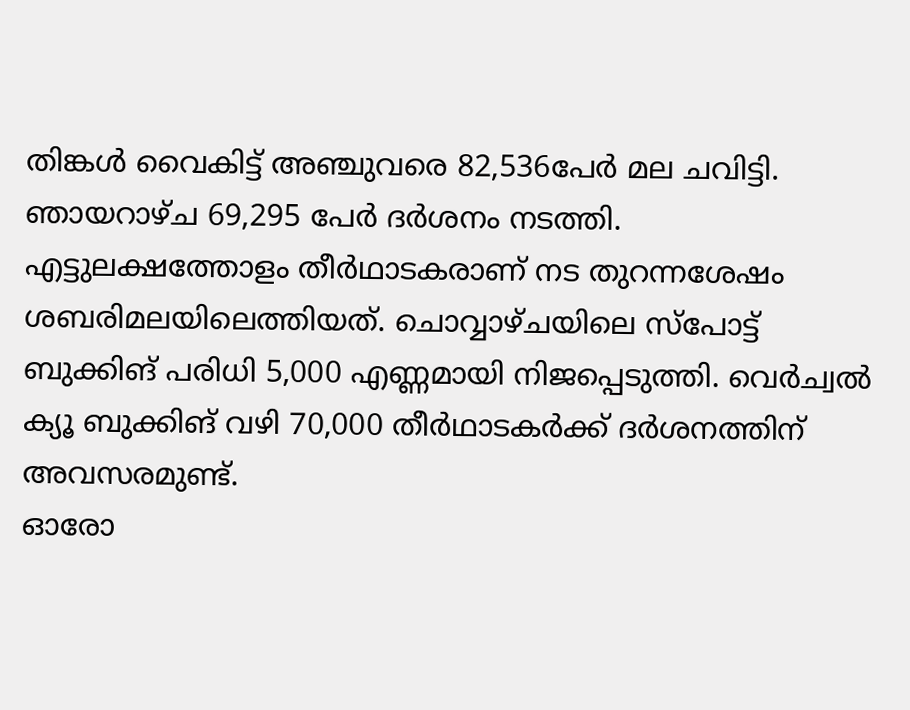തിങ്കൾ വൈകിട്ട് അഞ്ചുവരെ 82,536പേർ മല ചവിട്ടി. ഞായറാഴ്ച 69,295 പേർ ദർശനം നടത്തി. എട്ടുലക്ഷത്തോളം തീർഥാടകരാണ് നട തുറന്നശേഷം ശബരിമലയിലെത്തിയത്. ചൊവ്വാഴ്ചയിലെ സ്പോട്ട് ബുക്കിങ് പരിധി 5,000 എണ്ണമായി നിജപ്പെടുത്തി. വെർച്വൽ ക്യൂ ബുക്കിങ് വഴി 70,000 തീർഥാടകർക്ക് ദർശനത്തിന് അവസരമുണ്ട്.
ഓരോ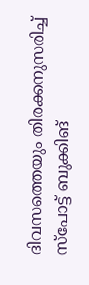ദിവസത്തെയും തിരക്കനുസരിച്ച് സ്പോട്ട് ബുക്കിങ്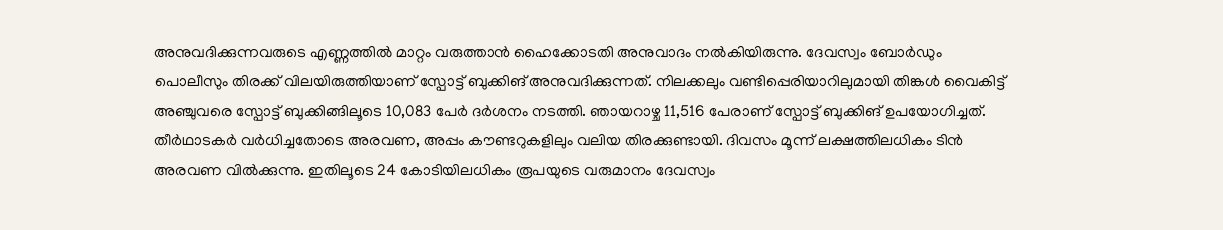അനുവദിക്കുന്നവരുടെ എണ്ണത്തിൽ മാറ്റം വരുത്താൻ ഹൈക്കോടതി അനുവാദം നൽകിയിരുന്നു. ദേവസ്വം ബോർഡും പൊലീസും തിരക്ക് വിലയിരുത്തിയാണ് സ്പോട്ട് ബുക്കിങ് അനുവദിക്കുന്നത്. നിലക്കലും വണ്ടിപ്പെരിയാറിലുമായി തിങ്കൾ വൈകിട്ട് അഞ്ചുവരെ സ്പോട്ട് ബുക്കിങ്ങിലൂടെ 10,083 പേർ ദർശനം നടത്തി. ഞായറാഴ്ച 11,516 പേരാണ് സ്പോട്ട് ബുക്കിങ് ഉപയോഗിച്ചത്. തീർഥാടകർ വർധിച്ചതോടെ അരവണ, അപ്പം കൗണ്ടറുകളിലും വലിയ തിരക്കുണ്ടായി. ദിവസം മൂന്ന് ലക്ഷത്തിലധികം ടിൻ അരവണ വിൽക്കുന്നു. ഇതിലൂടെ 24 കോടിയിലധികം രൂപയുടെ വരുമാനം ദേവസ്വം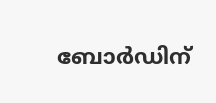ബോർഡിന്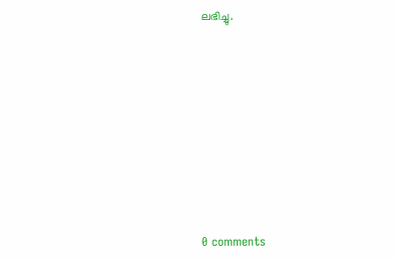ലഭിച്ചു.










0 comments